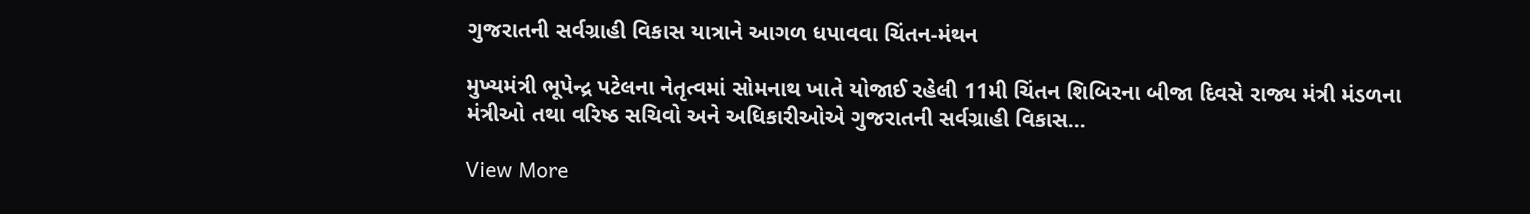ગુજરાતની સર્વગ્રાહી વિકાસ યાત્રાને આગળ ધપાવવા ચિંતન-મંથન

મુખ્યમંત્રી ભૂપેન્દ્ર પટેલના નેતૃત્વમાં સોમનાથ ખાતે યોજાઈ રહેલી 11મી ચિંતન શિબિરના બીજા દિવસે રાજ્ય મંત્રી મંડળના મંત્રીઓ તથા વરિષ્ઠ સચિવો અને અધિકારીઓએ ગુજરાતની સર્વગ્રાહી વિકાસ…

View More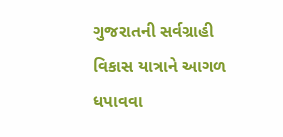ગુજરાતની સર્વગ્રાહી વિકાસ યાત્રાને આગળ ધપાવવા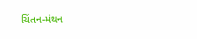ચિંતન-મંથન